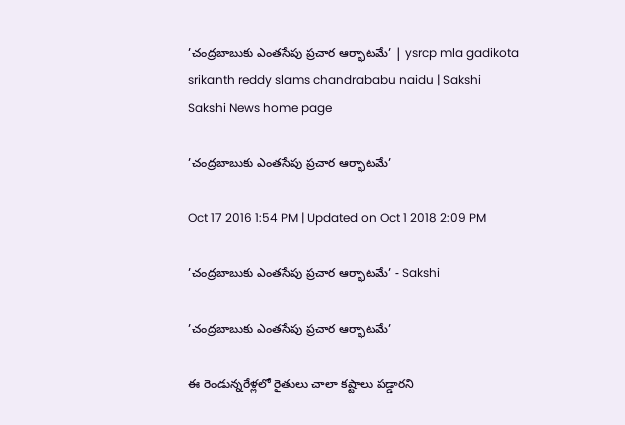’చంద్రబాబుకు ఎంతసేపు ప్రచార ఆర్భాటమే’ | ysrcp mla gadikota srikanth reddy slams chandrababu naidu | Sakshi
Sakshi News home page

’చంద్రబాబుకు ఎంతసేపు ప్రచార ఆర్భాటమే’

Oct 17 2016 1:54 PM | Updated on Oct 1 2018 2:09 PM

’చంద్రబాబుకు ఎంతసేపు ప్రచార ఆర్భాటమే’ - Sakshi

’చంద్రబాబుకు ఎంతసేపు ప్రచార ఆర్భాటమే’

ఈ రెండున్నరేళ్లలో రైతులు చాలా కష్టాలు పడ్డారని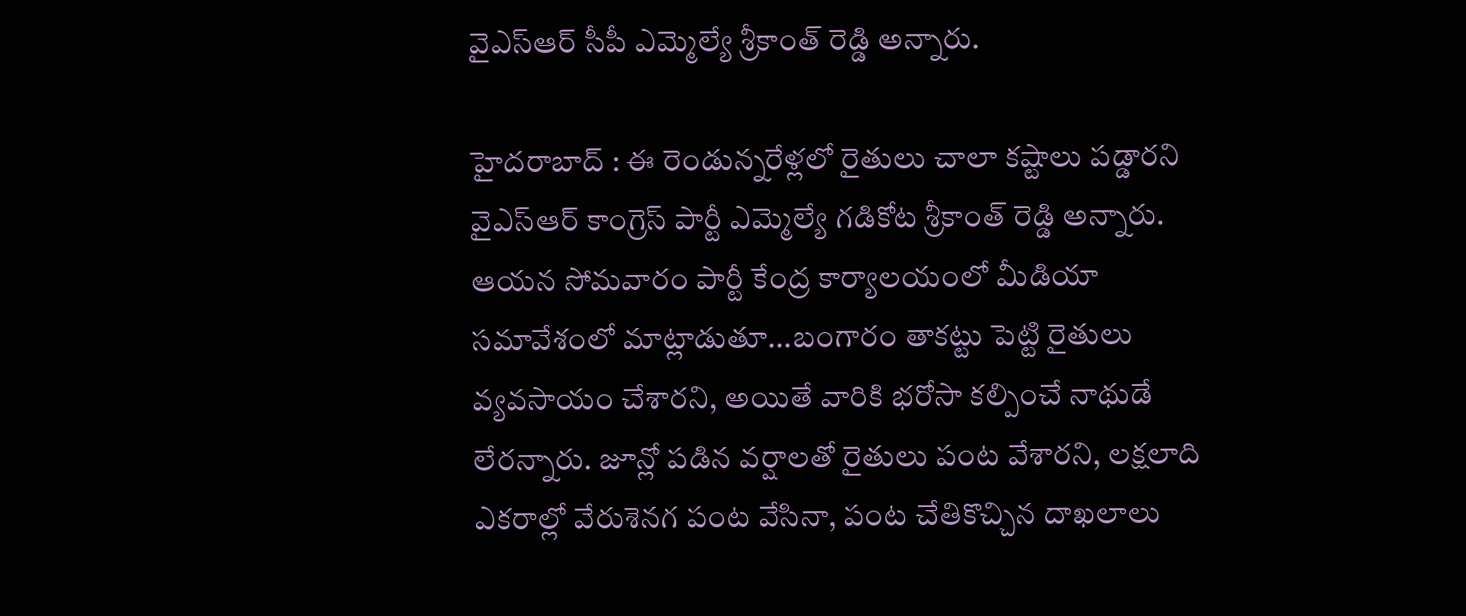వైఎస్ఆర్ సీపీ ఎమ్మెల్యే శ్రీకాంత్ రెడ్డి అన్నారు.

హైదరాబాద్ : ఈ రెండున్నరేళ్లలో రైతులు చాలా కష్టాలు పడ్డారని వైఎస్ఆర్ కాంగ్రెస్ పార్టీ ఎమ్మెల్యే గడికోట శ్రీకాంత్ రెడ్డి అన్నారు. ఆయన సోమవారం పార్టీ కేంద్ర కార్యాలయంలో మీడియా సమావేశంలో మాట్లాడుతూ...బంగారం తాకట్టు పెట్టి రైతులు వ్యవసాయం చేశారని, అయితే వారికి భరోసా కల్పించే నాథుడే లేరన్నారు. జూన్లో పడిన వర్షాలతో రైతులు పంట వేశారని, లక్షలాది ఎకరాల్లో వేరుశెనగ పంట వేసినా, పంట చేతికొచ్చిన దాఖలాలు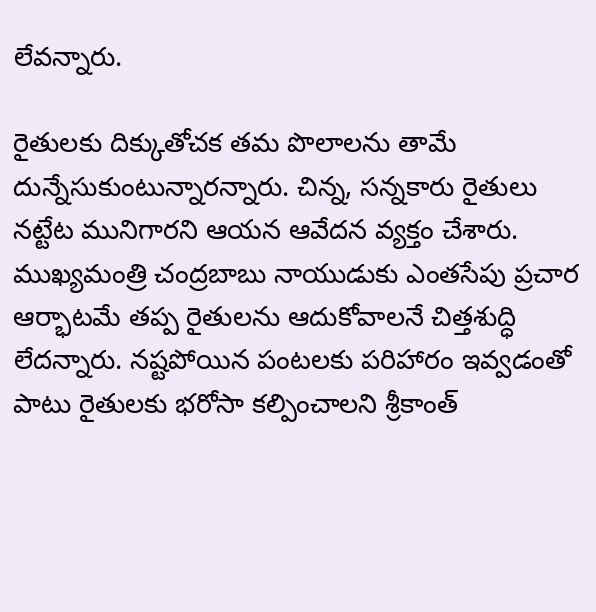లేవన్నారు.

రైతులకు దిక్కుతోచక తమ పొలాలను తామే దున్నేసుకుంటున్నారన్నారు. చిన్న, సన్నకారు రైతులు నట్టేట మునిగారని ఆయన ఆవేదన వ్యక్తం చేశారు. ముఖ్యమంత్రి చంద్రబాబు నాయుడుకు ఎంతసేపు ప్రచార ఆర్భాటమే తప్ప రైతులను ఆదుకోవాలనే చిత్తశుద్ధి లేదన్నారు. నష్టపోయిన పంటలకు పరిహారం ఇవ్వడంతో పాటు రైతులకు భరోసా కల్పించాలని శ్రీకాంత్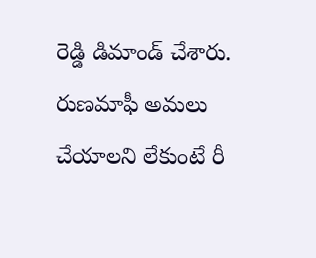రెడ్డి డిమాండ్ చేశారు. రుణమాఫీ అమలు చేయాలని లేకుంటే రీ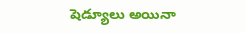షెడ్యూలు అయినా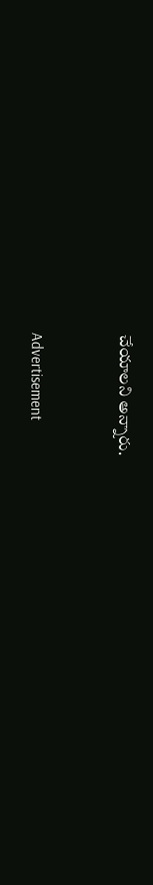చేయాలని అన్నారు.


Advertisement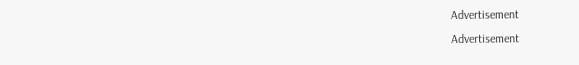Advertisement
Advertisement